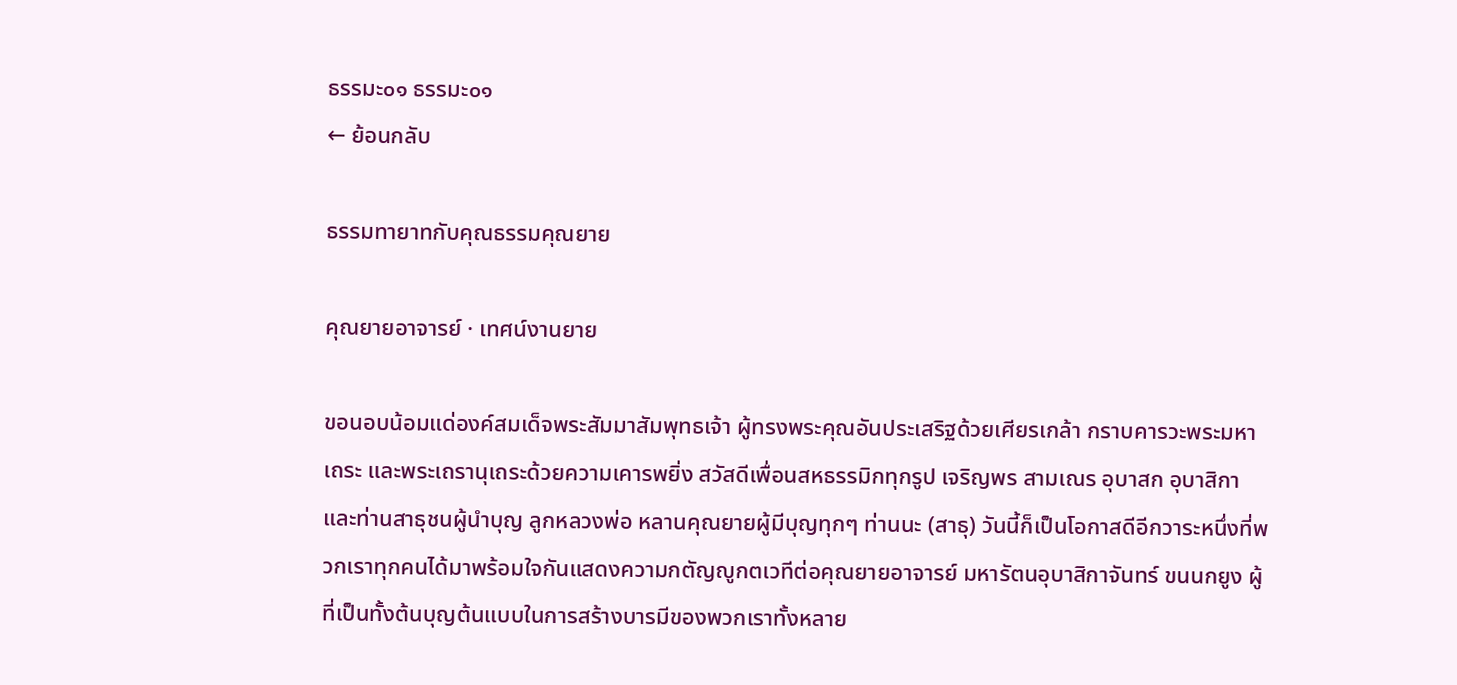ธรรมะ๐๑ ธรรมะ๐๑
← ย้อนกลับ

ธรรมทายาทกับคุณธรรมคุณยาย

คุณยายอาจารย์ · เทศน์งานยาย

ขอนอบน้อมแด่องค์สมเด็จพระสัมมาสัมพุทธเจ้า ผู้ทรงพระคุณอันประเสริฐด้วยเศียรเกล้า กราบคารวะพระมหาเถระ และพระเถรานุเถระด้วยความเคารพยิ่ง สวัสดีเพื่อนสหธรรมิกทุกรูป เจริญพร สามเณร อุบาสก อุบาสิกา และท่านสาธุชนผู้นำบุญ ลูกหลวงพ่อ หลานคุณยายผู้มีบุญทุกๆ ท่านนะ (สาธุ) วันนี้ก็เป็นโอกาสดีอีกวาระหนึ่งที่พวกเราทุกคนได้มาพร้อมใจกันแสดงความกตัญญูกตเวทีต่อคุณยายอาจารย์ มหารัตนอุบาสิกาจันทร์ ขนนกยูง ผู้ที่เป็นทั้งต้นบุญต้นแบบในการสร้างบารมีของพวกเราทั้งหลาย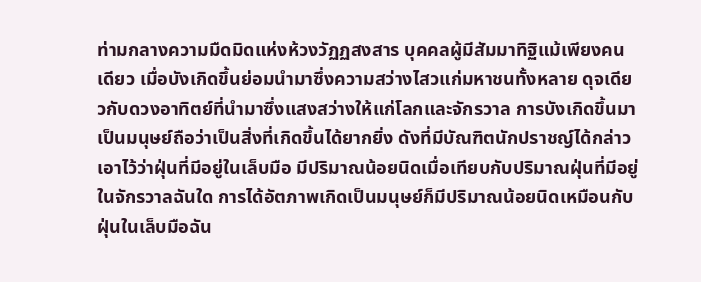ท่ามกลางความมืดมิดแห่งห้วงวัฏฏสงสาร บุคคลผู้มีสัมมาทิฐิแม้เพียงคนเดียว เมื่อบังเกิดขึ้นย่อมนำมาซึ่งความสว่างไสวแก่มหาชนทั้งหลาย ดุจเดียวกับดวงอาทิตย์ที่นำมาซึ่งแสงสว่างให้แก่โลกและจักรวาล การบังเกิดขึ้นมาเป็นมนุษย์ถือว่าเป็นสิ่งที่เกิดขึ้นได้ยากยิ่ง ดังที่มีบัณฑิตนักปราชญ์ได้กล่าวเอาไว้ว่าฝุ่นที่มีอยู่ในเล็บมือ มีปริมาณน้อยนิดเมื่อเทียบกับปริมาณฝุ่นที่มีอยู่ในจักรวาลฉันใด การได้อัตภาพเกิดเป็นมนุษย์ก็มีปริมาณน้อยนิดเหมือนกับฝุ่นในเล็บมือฉัน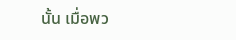นั้น เมื่อพว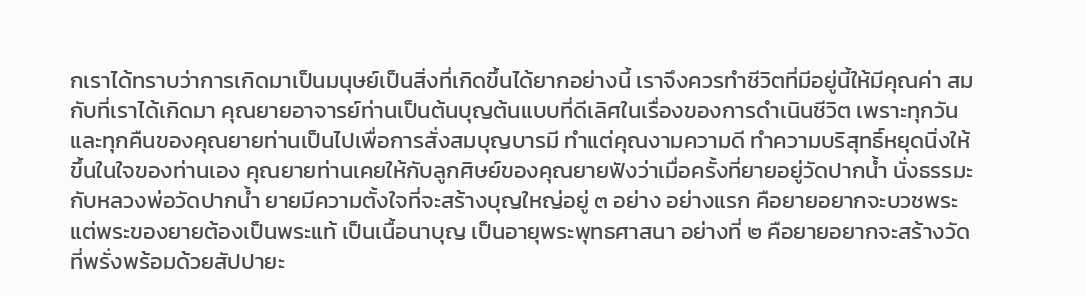กเราได้ทราบว่าการเกิดมาเป็นมนุษย์เป็นสิ่งที่เกิดขึ้นได้ยากอย่างนี้ เราจึงควรทำชีวิตที่มีอยู่นี้ให้มีคุณค่า สมกับที่เราได้เกิดมา คุณยายอาจารย์ท่านเป็นต้นบุญต้นแบบที่ดีเลิศในเรื่องของการดำเนินชีวิต เพราะทุกวันและทุกคืนของคุณยายท่านเป็นไปเพื่อการสั่งสมบุญบารมี ทำแต่คุณงามความดี ทำความบริสุทธิ์หยุดนิ่งให้ขึ้นในใจของท่านเอง คุณยายท่านเคยให้กับลูกศิษย์ของคุณยายฟังว่าเมื่อครั้งที่ยายอยู่วัดปากน้ำ นั่งธรรมะกับหลวงพ่อวัดปากน้ำ ยายมีความตั้งใจที่จะสร้างบุญใหญ่อยู่ ๓ อย่าง อย่างแรก คือยายอยากจะบวชพระ แต่พระของยายต้องเป็นพระแท้ เป็นเนื้อนาบุญ เป็นอายุพระพุทธศาสนา อย่างที่ ๒ คือยายอยากจะสร้างวัดที่พรั่งพร้อมด้วยสัปปายะ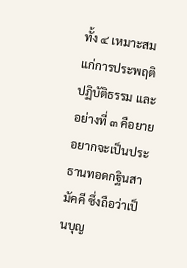ทั้ง ๔ เหมาะสมแก่การประพฤติปฏิบัติธรรม และอย่างที่ ๓ คือยายอยากจะเป็นประธานทอดกฐินสามัคคี ซึ่งถือว่าเป็นบุญ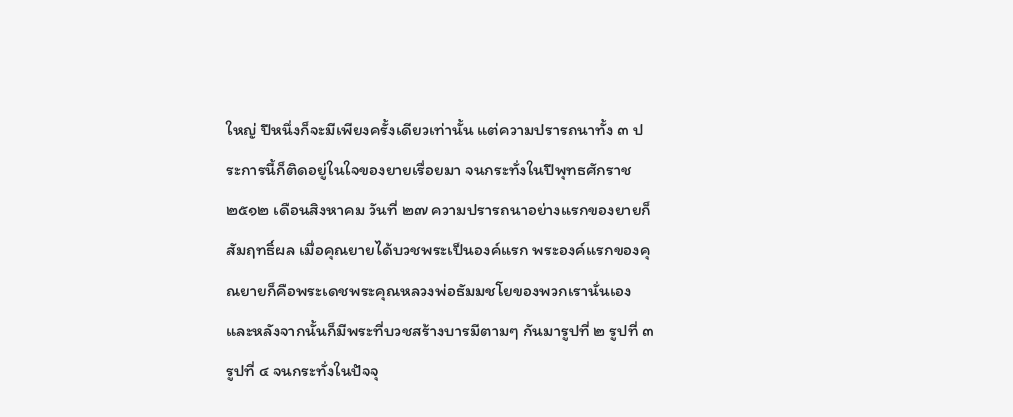ใหญ่ ปีหนึ่งก็จะมีเพียงครั้งเดียวเท่านั้น แต่ความปรารถนาทั้ง ๓ ประการนี้ก็ติดอยู่ในใจของยายเรื่อยมา จนกระทั่งในปีพุทธศักราช ๒๕๑๒ เดือนสิงหาคม วันที่ ๒๗ ความปรารถนาอย่างแรกของยายก็สัมฤทธิ์ผล เมื่อคุณยายได้บวชพระเป็นองค์แรก พระองค์แรกของคุณยายก็คือพระเดชพระคุณหลวงพ่อธัมมชโยของพวกเรานั่นเอง และหลังจากนั้นก็มีพระที่บวชสร้างบารมีตามๆ กันมารูปที่ ๒ รูปที่ ๓ รูปที่ ๔ จนกระทั่งในปัจจุ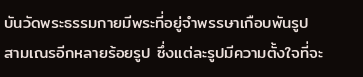บันวัดพระธรรมกายมีพระที่อยู่จำพรรษาเกือบพันรูป สามเณรอีกหลายร้อยรูป ซึ่งแต่ละรูปมีความตั้งใจที่จะ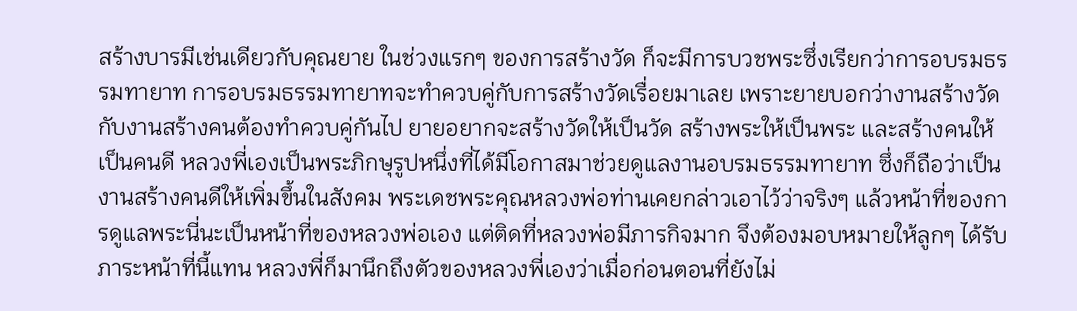สร้างบารมีเช่นเดียวกับคุณยาย ในช่วงแรกๆ ของการสร้างวัด ก็จะมีการบวชพระซึ่งเรียกว่าการอบรมธรรมทายาท การอบรมธรรมทายาทจะทำควบคู่กับการสร้างวัดเรื่อยมาเลย เพราะยายบอกว่างานสร้างวัดกับงานสร้างคนต้องทำควบคู่กันไป ยายอยากจะสร้างวัดให้เป็นวัด สร้างพระให้เป็นพระ และสร้างคนให้เป็นคนดี หลวงพี่เองเป็นพระภิกษุรูปหนึ่งที่ได้มีโอกาสมาช่วยดูแลงานอบรมธรรมทายาท ซึ่งก็ถือว่าเป็นงานสร้างคนดีให้เพิ่มขึ้นในสังคม พระเดชพระคุณหลวงพ่อท่านเคยกล่าวเอาไว้ว่าจริงๆ แล้วหน้าที่ของการดูแลพระนี่นะเป็นหน้าที่ของหลวงพ่อเอง แต่ติดที่หลวงพ่อมีภารกิจมาก จึงต้องมอบหมายให้ลูกๆ ได้รับภาระหน้าที่นี้แทน หลวงพี่ก็มานึกถึงตัวของหลวงพี่เองว่าเมื่อก่อนตอนที่ยังไม่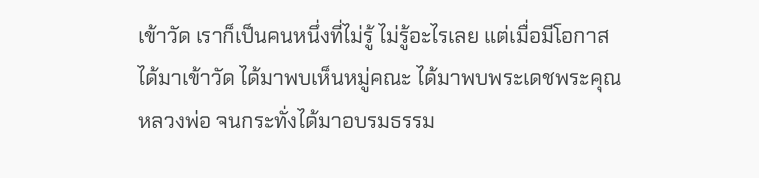เข้าวัด เราก็เป็นคนหนึ่งที่ไม่รู้ ไม่รู้อะไรเลย แต่เมื่อมีโอกาสได้มาเข้าวัด ได้มาพบเห็นหมู่คณะ ได้มาพบพระเดชพระคุณหลวงพ่อ จนกระทั่งได้มาอบรมธรรม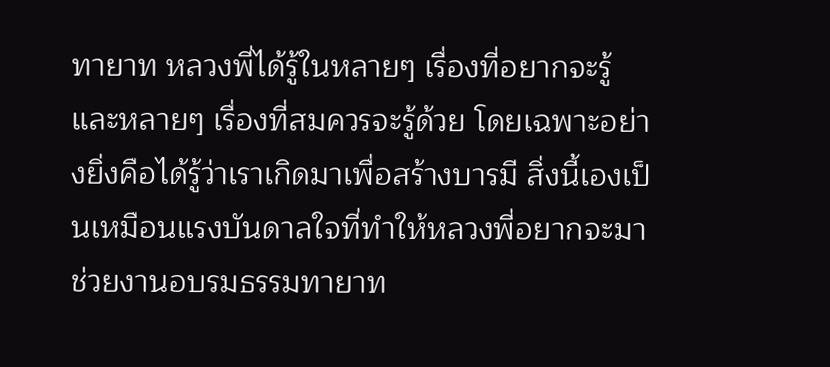ทายาท หลวงพี่ได้รู้ในหลายๆ เรื่องที่อยากจะรู้ และหลายๆ เรื่องที่สมควรจะรู้ด้วย โดยเฉพาะอย่างยิ่งคือได้รู้ว่าเราเกิดมาเพื่อสร้างบารมี สิ่งนี้เองเป็นเหมือนแรงบันดาลใจที่ทำให้หลวงพี่อยากจะมาช่วยงานอบรมธรรมทายาท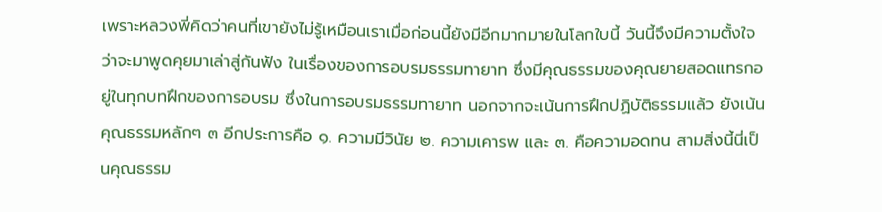เพราะหลวงพี่คิดว่าคนที่เขายังไม่รู้เหมือนเราเมื่อก่อนนี้ยังมีอีกมากมายในโลกใบนี้ วันนี้จึงมีความตั้งใจว่าจะมาพูดคุยมาเล่าสู่กันฟัง ในเรื่องของการอบรมธรรมทายาท ซึ่งมีคุณธรรมของคุณยายสอดแทรกอยู่ในทุกบทฝึกของการอบรม ซึ่งในการอบรมธรรมทายาท นอกจากจะเน้นการฝึกปฏิบัติธรรมแล้ว ยังเน้นคุณธรรมหลักๆ ๓ อีกประการคือ ๑. ความมีวินัย ๒. ความเคารพ และ ๓. คือความอดทน สามสิ่งนี้นี่เป็นคุณธรรม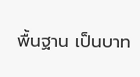พื้นฐาน เป็นบาท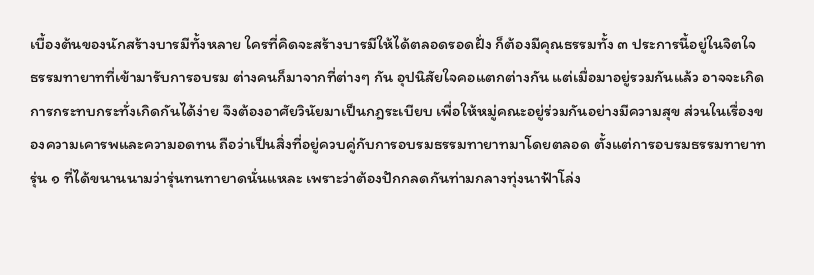เบื้องต้นของนักสร้างบารมีทั้งหลาย ใครที่คิดจะสร้างบารมีให้ได้ตลอดรอดฝั่ง ก็ต้องมีคุณธรรมทั้ง ๓ ประการนี้อยู่ในจิตใจ ธรรมทายาทที่เข้ามารับการอบรม ต่างคนก็มาจากที่ต่างๆ กัน อุปนิสัยใจคอแตกต่างกัน แต่เมื่อมาอยู่รวมกันแล้ว อาจจะเกิดการกระทบกระทั่งเกิดกันได้ง่าย จึงต้องอาศัยวินัยมาเป็นกฎระเบียบ เพื่อให้หมู่คณะอยู่ร่วมกันอย่างมีความสุข ส่วนในเรื่องของความเคารพและความอดทน ถือว่าเป็นสิ่งที่อยู่ควบคู่กับการอบรมธรรมทายาทมาโดยตลอด ตั้งแต่การอบรมธรรมทายาทรุ่น ๑ ที่ได้ขนานนามว่ารุ่นทนทายาดนั่นแหละ เพราะว่าต้องปักกลดกันท่ามกลางทุ่งนาฟ้าโล่ง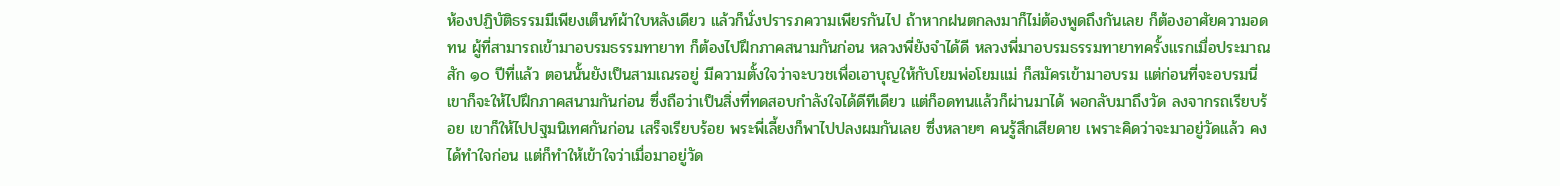ห้องปฏิบัติธรรมมีเพียงเต็นท์ผ้าใบหลังเดียว แล้วก็นั่งปรารภความเพียรกันไป ถ้าหากฝนตกลงมาก็ไม่ต้องพูดถึงกันเลย ก็ต้องอาศัยความอดทน ผู้ที่สามารถเข้ามาอบรมธรรมทายาท ก็ต้องไปฝึกภาคสนามกันก่อน หลวงพี่ยังจำได้ดี หลวงพี่มาอบรมธรรมทายาทครั้งแรกเมื่อประมาณสัก ๑๐ ปีที่แล้ว ตอนนั้นยังเป็นสามเณรอยู่ มีความตั้งใจว่าจะบวชเพื่อเอาบุญให้กับโยมพ่อโยมแม่ ก็สมัครเข้ามาอบรม แต่ก่อนที่จะอบรมนี่เขาก็จะให้ไปฝึกภาคสนามกันก่อน ซึ่งถือว่าเป็นสิ่งที่ทดสอบกำลังใจได้ดีทีเดียว แต่ก็อดทนแล้วก็ผ่านมาได้ พอกลับมาถึงวัด ลงจากรถเรียบร้อย เขาก็ให้ไปปฐมนิเทศกันก่อน เสร็จเรียบร้อย พระพี่เลี้ยงก็พาไปปลงผมกันเลย ซึ่งหลายๆ คนรู้สึกเสียดาย เพราะคิดว่าจะมาอยู่วัดแล้ว คงได้ทำใจก่อน แต่ก็ทำให้เข้าใจว่าเมื่อมาอยู่วัด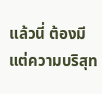แล้วนี่ ต้องมีแต่ความบริสุท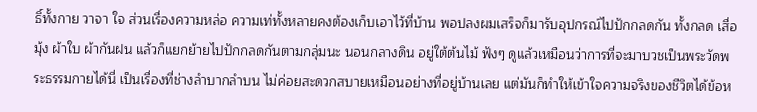ธิ์ทั้งกาย วาจา ใจ ส่วนเรื่องความหล่อ ความเท่ทั้งหลายคงต้องเก็บเอาไว้ที่บ้าน พอปลงผมเสร็จก็มารับอุปกรณ์ไปปักกลดกัน ทั้งกลด เสื่อ มุ้ง ผ้าใบ ผ้ากันฝน แล้วก็แยกย้ายไปปักกลดกันตามกลุ่มนะ นอนกลางดิน อยู่ใต้ต้นไม้ ฟังๆ ดูแล้วเหมือนว่าการที่จะมาบวชเป็นพระวัดพระธรรมกายได้นี่ เป็นเรื่องที่ช่างลำบากลำบน ไม่ค่อยสะดวกสบายเหมือนอย่างที่อยู่บ้านเลย แต่มันก็ทำให้เข้าใจความจริงของชีวิตได้ข้อห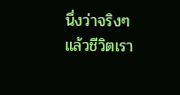นึ่งว่าจริงๆ แล้วชีวิตเรา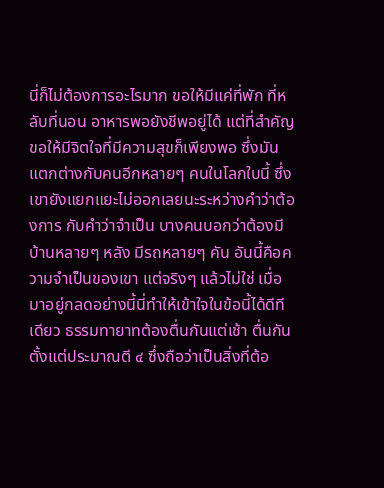นี่ก็ไม่ต้องการอะไรมาก ขอให้มีแค่ที่พัก ที่หลับที่นอน อาหารพอยังชีพอยู่ได้ แต่ที่สำคัญขอให้มีจิตใจที่มีความสุขก็เพียงพอ ซึ่งมันแตกต่างกับคนอีกหลายๆ คนในโลกใบนี้ ซึ่งเขายังแยกแยะไม่ออกเลยนะระหว่างคำว่าต้องการ กับคำว่าจำเป็น บางคนบอกว่าต้องมีบ้านหลายๆ หลัง มีรถหลายๆ คัน อันนี้คือความจำเป็นของเขา แต่จริงๆ แล้วไม่ใช่ เมื่อมาอยู่กลดอย่างนี้นี่ทำให้เข้าใจในข้อนี้ได้ดีทีเดียว ธรรมทายาทต้องตื่นกันแต่เช้า ตื่นกันตั้งแต่ประมาณตี ๔ ซึ่งถือว่าเป็นสิ่งที่ต้อ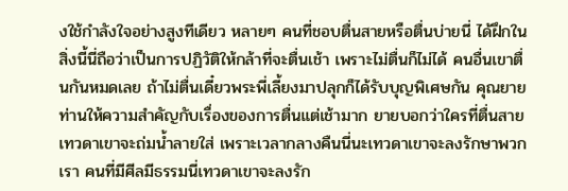งใช้กำลังใจอย่างสูงทีเดียว หลายๆ คนที่ชอบตื่นสายหรือตื่นบ่ายนี่ ได้ฝึกในสิ่งนี้นี่ถือว่าเป็นการปฏิวัติให้กล้าที่จะตื่นเช้า เพราะไม่ตื่นก็ไม่ได้ คนอื่นเขาตื่นกันหมดเลย ถ้าไม่ตื่นเดี๋ยวพระพี่เลี้ยงมาปลุกก็ได้รับบุญพิเศษกัน คุณยายท่านให้ความสำคัญกับเรื่องของการตื่นแต่เช้ามาก ยายบอกว่าใครที่ตื่นสาย เทวดาเขาจะถ่มน้ำลายใส่ เพราะเวลากลางคืนนี่นะเทวดาเขาจะลงรักษาพวกเรา คนที่มีศีลมีธรรมนี่เทวดาเขาจะลงรัก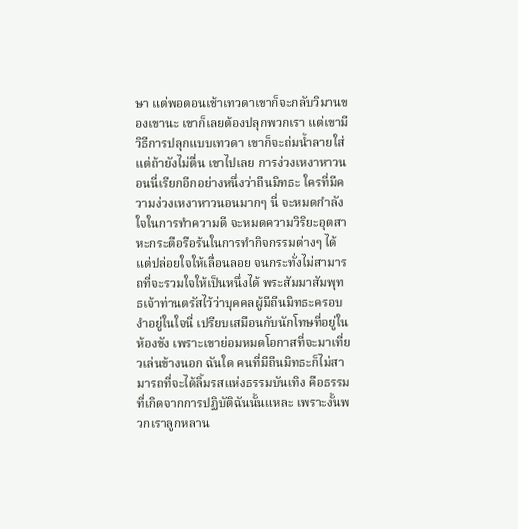ษา แต่พอตอนเช้าเทวดาเขาก็จะกลับวิมานของเขานะ เขาก็เลยต้องปลุกพวกเรา แต่เขามีวิธีการปลุกแบบเทวดา เขาก็จะถ่มน้ำลายใส่ แต่ถ้ายังไม่ตื่น เขาไปเลย การง่วงเหงาหาวนอนนี่เรียกอีกอย่างหนึ่งว่าถีนมิทธะ ใครที่มีความง่วงเหงาหาวนอนมากๆ นี่ จะหมดกำลังใจในการทำความดี จะหมดความวิริยะอุตสาหะกระตือรือร้นในการทำกิจกรรมต่างๆ ได้แต่ปล่อยใจให้เลื่อนลอย จนกระทั่งไม่สามารถที่จะรวมใจให้เป็นหนึ่งได้ พระสัมมาสัมพุทธเจ้าท่านตรัสไว้ว่าบุคคลผู้มีถีนมิทธะครอบงำอยู่ในใจนี่ เปรียบเสมือนกับนักโทษที่อยู่ในห้องขัง เพราะเขาย่อมหมดโอกาสที่จะมาเที่ยวเล่นข้างนอก ฉันใด คนที่มีถีนมิทธะก็ไม่สามารถที่จะได้ลิ้มรสแห่งธรรมบันเทิง คือธรรมที่เกิดจากการปฏิบัติฉันนั้นแหละ เพราะงั้นพวกเราลูกหลาน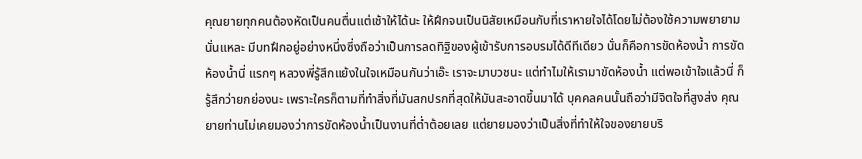คุณยายทุกคนต้องหัดเป็นคนตื่นแต่เช้าให้ได้นะ ให้ฝึกจนเป็นนิสัยเหมือนกับที่เราหายใจได้โดยไม่ต้องใช้ความพยายามนั่นแหละ มีบทฝึกอยู่อย่างหนึ่งซึ่งถือว่าเป็นการลดทิฐิของผู้เข้ารับการอบรมได้ดีทีเดียว นั่นก็คือการขัดห้องน้ำ การขัดห้องน้ำนี่ แรกๆ หลวงพี่รู้สึกแย้งในใจเหมือนกันว่าเอ๊ะ เราจะมาบวชนะ แต่ทำไมให้เรามาขัดห้องน้ำ แต่พอเข้าใจแล้วนี่ ก็รู้สึกว่ายกย่องนะ เพราะใครก็ตามที่ทำสิ่งที่มันสกปรกที่สุดให้มันสะอาดขึ้นมาได้ บุคคลคนนั้นถือว่ามีจิตใจที่สูงส่ง คุณยายท่านไม่เคยมองว่าการขัดห้องน้ำเป็นงานที่ต่ำต้อยเลย แต่ยายมองว่าเป็นสิ่งที่ทำให้ใจของยายบริ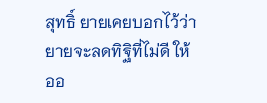สุทธิ์ ยายเคยบอกไว้ว่ายายจะลดทิฐิที่ไม่ดี ให้ออ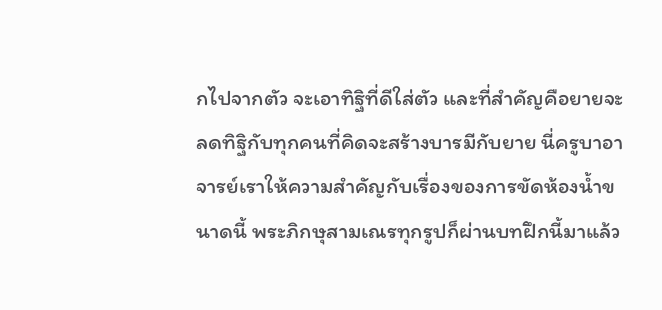กไปจากตัว จะเอาทิฐิที่ดีใส่ตัว และที่สำคัญคือยายจะลดทิฐิกับทุกคนที่คิดจะสร้างบารมีกับยาย นี่ครูบาอาจารย์เราให้ความสำคัญกับเรื่องของการขัดห้องน้ำขนาดนี้ พระภิกษุสามเณรทุกรูปก็ผ่านบทฝึกนี้มาแล้ว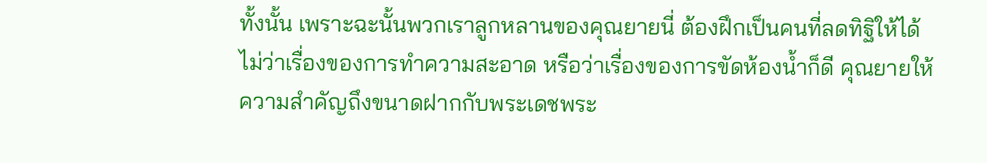ทั้งนั้น เพราะฉะนั้นพวกเราลูกหลานของคุณยายนี่ ต้องฝึกเป็นคนที่ลดทิฐิให้ได้ ไม่ว่าเรื่องของการทำความสะอาด หรือว่าเรื่องของการขัดห้องน้ำก็ดี คุณยายให้ความสำคัญถึงขนาดฝากกับพระเดชพระ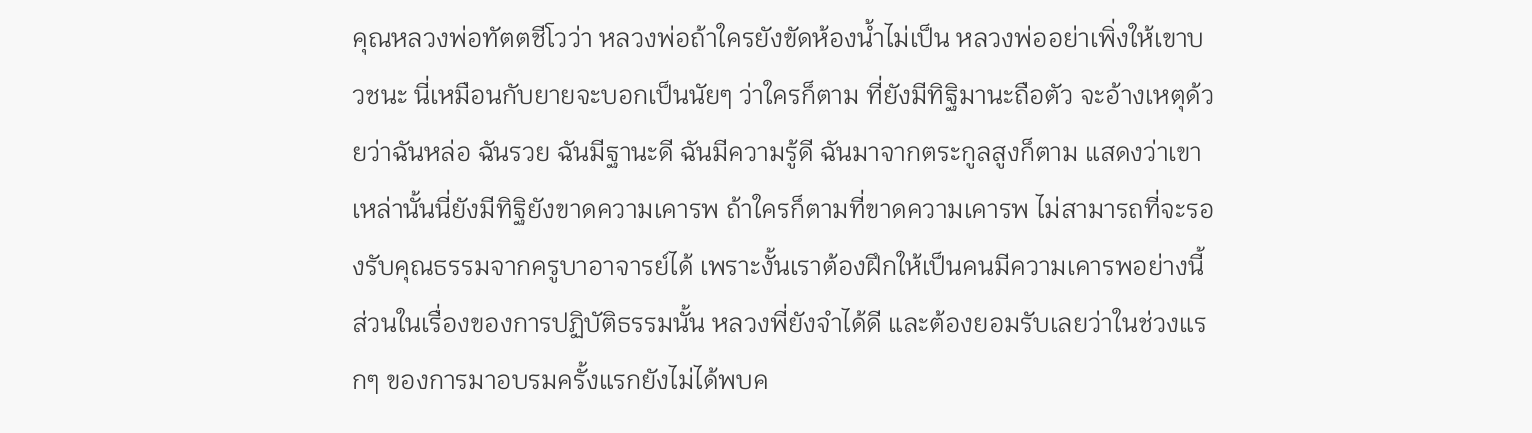คุณหลวงพ่อทัตตชีโวว่า หลวงพ่อถ้าใครยังขัดห้องน้ำไม่เป็น หลวงพ่ออย่าเพิ่งให้เขาบวชนะ นี่เหมือนกับยายจะบอกเป็นนัยๆ ว่าใครก็ตาม ที่ยังมีทิฐิมานะถือตัว จะอ้างเหตุด้วยว่าฉันหล่อ ฉันรวย ฉันมีฐานะดี ฉันมีความรู้ดี ฉันมาจากตระกูลสูงก็ตาม แสดงว่าเขาเหล่านั้นนี่ยังมีทิฐิยังขาดความเคารพ ถ้าใครก็ตามที่ขาดความเคารพ ไม่สามารถที่จะรองรับคุณธรรมจากครูบาอาจารย์ได้ เพราะงั้นเราต้องฝึกให้เป็นคนมีความเคารพอย่างนี้ ส่วนในเรื่องของการปฏิบัติธรรมนั้น หลวงพี่ยังจำได้ดี และต้องยอมรับเลยว่าในช่วงแรกๆ ของการมาอบรมครั้งแรกยังไม่ได้พบค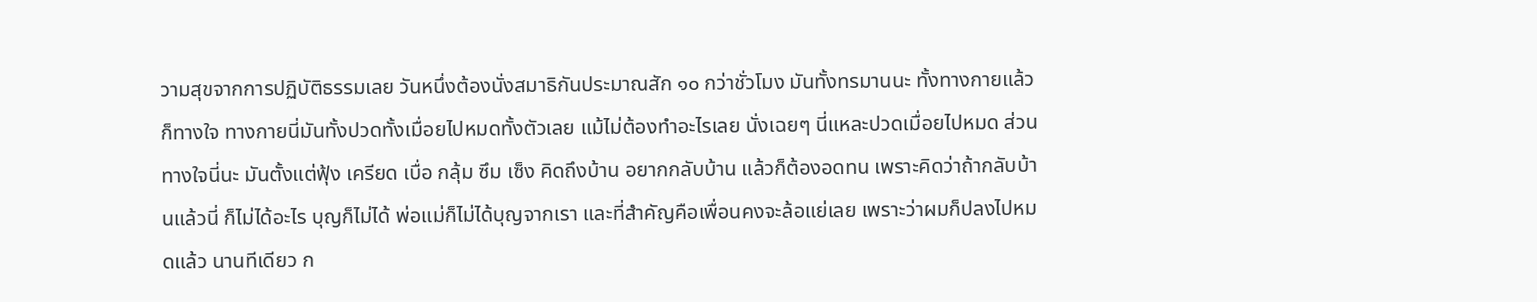วามสุขจากการปฏิบัติธรรมเลย วันหนึ่งต้องนั่งสมาธิกันประมาณสัก ๑๐ กว่าชั่วโมง มันทั้งทรมานนะ ทั้งทางกายแล้วก็ทางใจ ทางกายนี่มันทั้งปวดทั้งเมื่อยไปหมดทั้งตัวเลย แม้ไม่ต้องทำอะไรเลย นั่งเฉยๆ นี่แหละปวดเมื่อยไปหมด ส่วนทางใจนี่นะ มันตั้งแต่ฟุ้ง เครียด เบื่อ กลุ้ม ซึม เซ็ง คิดถึงบ้าน อยากกลับบ้าน แล้วก็ต้องอดทน เพราะคิดว่าถ้ากลับบ้านแล้วนี่ ก็ไม่ได้อะไร บุญก็ไม่ได้ พ่อแม่ก็ไม่ได้บุญจากเรา และที่สำคัญคือเพื่อนคงจะล้อแย่เลย เพราะว่าผมก็ปลงไปหมดแล้ว นานทีเดียว ก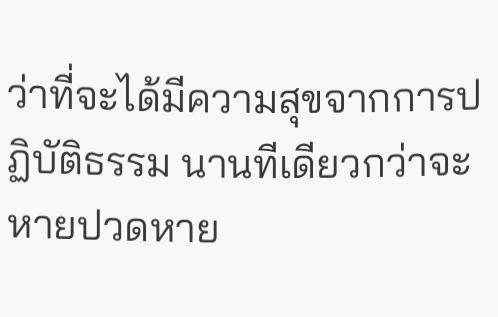ว่าที่จะได้มีความสุขจากการปฏิบัติธรรม นานทีเดียวกว่าจะหายปวดหาย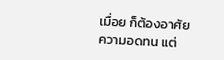เมื่อย ก็ต้องอาศัยความอดทน แต่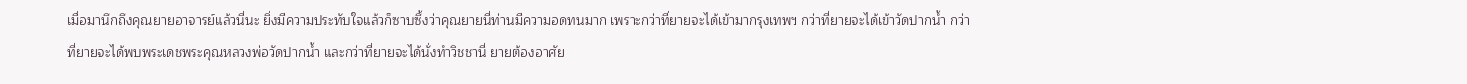เมื่อมานึกถึงคุณยายอาจารย์แล้วนี่นะ ยิ่งมีความประทับใจแล้วก็ซาบซึ้งว่าคุณยายนี่ท่านมีความอดทนมาก เพราะกว่าที่ยายจะได้เข้ามากรุงเทพฯ กว่าที่ยายจะได้เข้าวัดปากน้ำ กว่าที่ยายจะได้พบพระเดชพระคุณหลวงพ่อวัดปากน้ำ และกว่าที่ยายจะได้นั่งทำวิชชานี่ ยายต้องอาศัย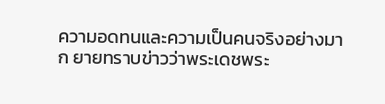ความอดทนและความเป็นคนจริงอย่างมาก ยายทราบข่าวว่าพระเดชพระ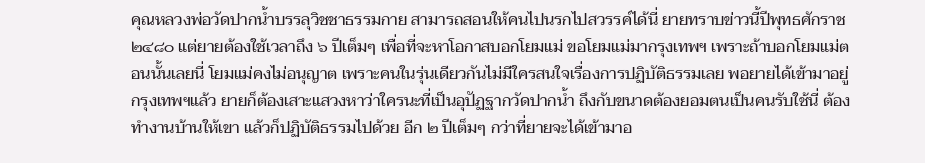คุณหลวงพ่อวัดปากน้ำบรรลุวิชชาธรรมกาย สามารถสอนให้คนไปนรกไปสวรรค์ได้นี่ ยายทราบข่าวนี้ปีพุทธศักราช ๒๔๘๐ แต่ยายต้องใช้เวลาถึง ๖ ปีเต็มๆ เพื่อที่จะหาโอกาสบอกโยมแม่ ขอโยมแม่มากรุงเทพฯ เพราะถ้าบอกโยมแม่ตอนนั้นเลยนี่ โยมแม่คงไม่อนุญาต เพราะคนในรุ่นเดียวกันไม่มีใครสนใจเรื่องการปฏิบัติธรรมเลย พอยายได้เข้ามาอยู่กรุงเทพฯแล้ว ยายก็ต้องเสาะแสวงหาว่าใครนะที่เป็นอุปัฏฐากวัดปากน้ำ ถึงกับขนาดต้องยอมตนเป็นคนรับใช้นี่ ต้องทำงานบ้านให้เขา แล้วก็ปฏิบัติธรรมไปด้วย อีก ๒ ปีเต็มๆ กว่าที่ยายจะได้เข้ามาอ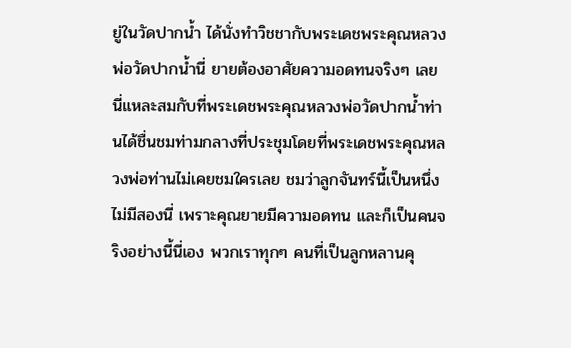ยู่ในวัดปากน้ำ ได้นั่งทำวิชชากับพระเดชพระคุณหลวงพ่อวัดปากน้ำนี่ ยายต้องอาศัยความอดทนจริงๆ เลย นี่แหละสมกับที่พระเดชพระคุณหลวงพ่อวัดปากน้ำท่านได้ชื่นชมท่ามกลางที่ประชุมโดยที่พระเดชพระคุณหลวงพ่อท่านไม่เคยชมใครเลย ชมว่าลูกจันทร์นี้เป็นหนึ่งไม่มีสองนี่ เพราะคุณยายมีความอดทน และก็เป็นคนจริงอย่างนี้นี่เอง พวกเราทุกๆ คนที่เป็นลูกหลานคุ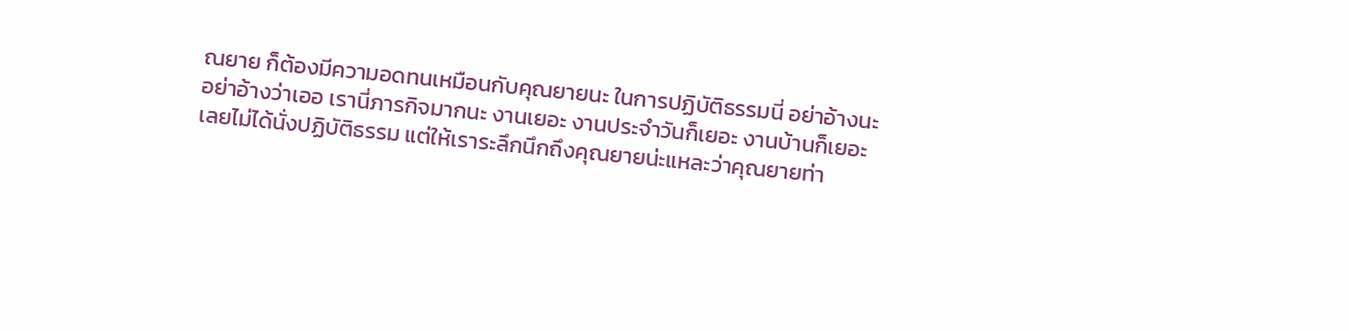ณยาย ก็ต้องมีความอดทนเหมือนกับคุณยายนะ ในการปฏิบัติธรรมนี่ อย่าอ้างนะ อย่าอ้างว่าเออ เรานี่ภารกิจมากนะ งานเยอะ งานประจำวันก็เยอะ งานบ้านก็เยอะ เลยไม่ได้นั่งปฏิบัติธรรม แต่ให้เราระลึกนึกถึงคุณยายน่ะแหละว่าคุณยายท่า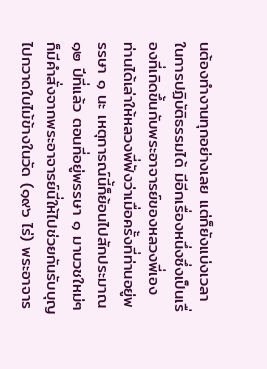นต้องทำงานทุกอย่างเลย แต่ก็ยังแบ่งเวลาในการปฏิบัติธรรมได้ มีอีกเรื่องหนึ่งซึ่งเป็นเรื่องที่เกิดขึ้นกับพระอาจารย์ของหลวงพี่เอง ท่านได้เล่าให้หลวงพี่ฟังว่าเมื่อครั้งที่ท่านอยู่พรรษา ๑ นะ เหตุการณ์นี้ก็ย้อนไปสักประมาณ ๑๒ ปีที่แล้ว ตอนที่อยู่พรรษา ๑ มาบวชใหม่ๆ ก็มีคำสั่งจากพระอาจารย์นี่ให้ไปช่วยกันรับบุญ ไปกวาดใบไม้ข้างในวัด (๑๙๖ ไร่) พระอาจาร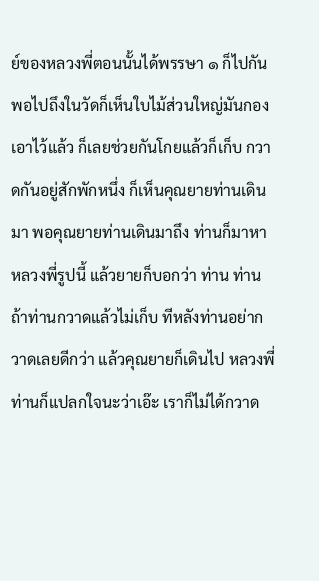ย์ของหลวงพี่ตอนนั้นได้พรรษา ๑ ก็ไปกัน พอไปถึงในวัดก็เห็นใบไม้ส่วนใหญ่มันกองเอาไว้แล้ว ก็เลยช่วยกันโกยแล้วก็เก็บ กวาดกันอยู่สักพักหนึ่ง ก็เห็นคุณยายท่านเดินมา พอคุณยายท่านเดินมาถึง ท่านก็มาหาหลวงพี่รูปนี้ แล้วยายก็บอกว่า ท่าน ท่าน ถ้าท่านกวาดแล้วไม่เก็บ ทีหลังท่านอย่ากวาดเลยดีกว่า แล้วคุณยายก็เดินไป หลวงพี่ท่านก็แปลกใจนะว่าเอ๊ะ เราก็ไม่ได้กวาด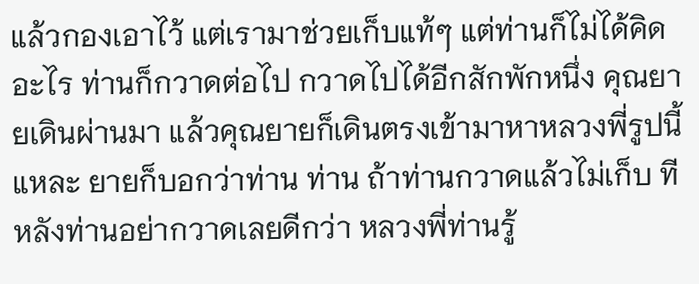แล้วกองเอาไว้ แต่เรามาช่วยเก็บแท้ๆ แต่ท่านก็ไม่ได้คิดอะไร ท่านก็กวาดต่อไป กวาดไปได้อีกสักพักหนึ่ง คุณยายเดินผ่านมา แล้วคุณยายก็เดินตรงเข้ามาหาหลวงพี่รูปนี้แหละ ยายก็บอกว่าท่าน ท่าน ถ้าท่านกวาดแล้วไม่เก็บ ทีหลังท่านอย่ากวาดเลยดีกว่า หลวงพี่ท่านรู้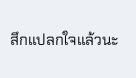สึกแปลกใจแล้วนะ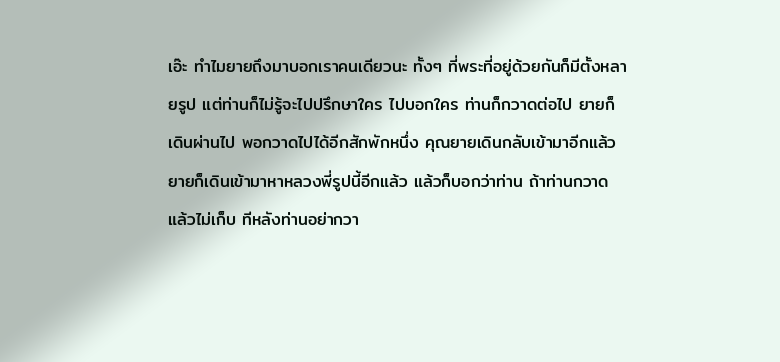เอ๊ะ ทำไมยายถึงมาบอกเราคนเดียวนะ ทั้งๆ ที่พระที่อยู่ด้วยกันก็มีตั้งหลายรูป แต่ท่านก็ไม่รู้จะไปปรึกษาใคร ไปบอกใคร ท่านก็กวาดต่อไป ยายก็เดินผ่านไป พอกวาดไปได้อีกสักพักหนึ่ง คุณยายเดินกลับเข้ามาอีกแล้ว ยายก็เดินเข้ามาหาหลวงพี่รูปนี้อีกแล้ว แล้วก็บอกว่าท่าน ถ้าท่านกวาดแล้วไม่เก็บ ทีหลังท่านอย่ากวา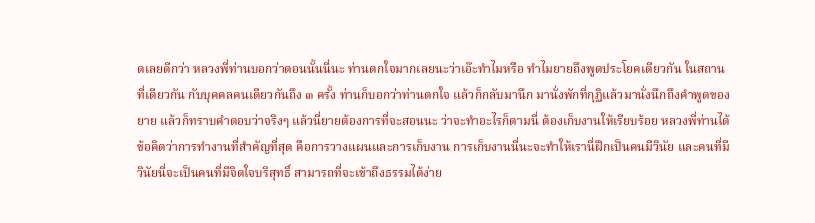ดเลยดีกว่า หลวงพี่ท่านบอกว่าตอนนั้นนี่นะ ท่านตกใจมากเลยนะว่าเอ๊ะทำไมหรือ ทำไมยายถึงพูดประโยคเดียวกัน ในสถานที่เดียวกัน กับบุคคลคนเดียวกันถึง ๓ ครั้ง ท่านก็บอกว่าท่านตกใจ แล้วก็กลับมานึก มานั่งพักที่กุฏิแล้วมานั่งนึกถึงคำพูดของยาย แล้วก็ทราบคำตอบว่าจริงๆ แล้วนี่ยายต้องการที่จะสอนนะ ว่าจะทำอะไรก็ตามนี่ ต้องเก็บงานให้เรียบร้อย หลวงพี่ท่านได้ข้อคิดว่าการทำงานที่สำคัญที่สุด คือการวางแผนและการเก็บงาน การเก็บงานนี่นะจะทำให้เรานี่ฝึกเป็นคนมีวินัย และคนที่มีวินัยนี่จะเป็นคนที่มีจิตใจบริสุทธิ์ สามารถที่จะเข้าถึงธรรมได้ง่าย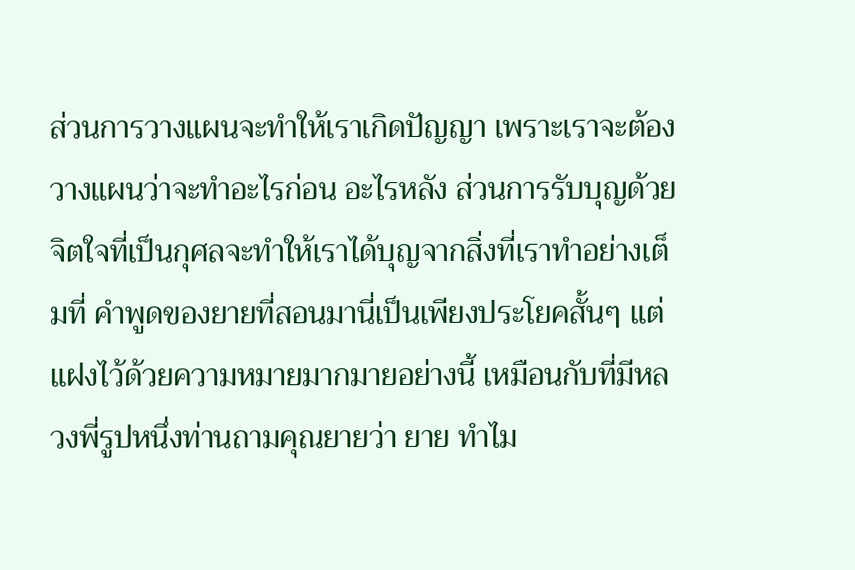ส่วนการวางแผนจะทำให้เราเกิดปัญญา เพราะเราจะต้องวางแผนว่าจะทำอะไรก่อน อะไรหลัง ส่วนการรับบุญด้วยจิตใจที่เป็นกุศลจะทำให้เราได้บุญจากสิ่งที่เราทำอย่างเต็มที่ คำพูดของยายที่สอนมานี่เป็นเพียงประโยคสั้นๆ แต่แฝงไว้ด้วยความหมายมากมายอย่างนี้ เหมือนกับที่มีหลวงพี่รูปหนึ่งท่านถามคุณยายว่า ยาย ทำไม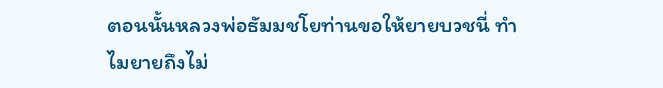ตอนนั้นหลวงพ่อธัมมชโยท่านขอให้ยายบวชนี่ ทำไมยายถึงไม่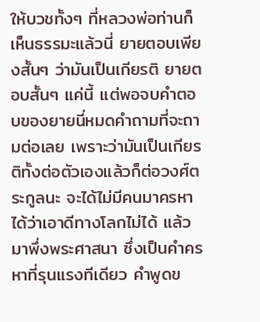ให้บวชทั้งๆ ที่หลวงพ่อท่านก็เห็นธรรมะแล้วนี่ ยายตอบเพียงสั้นๆ ว่ามันเป็นเกียรติ ยายตอบสั้นๆ แค่นี้ แต่พอจบคำตอบของยายนี่หมดคำถามที่จะถามต่อเลย เพราะว่ามันเป็นเกียรติทั้งต่อตัวเองแล้วก็ต่อวงศ์ตระกูลนะ จะได้ไม่มีคนมาครหาได้ว่าเอาดีทางโลกไม่ได้ แล้วมาพึ่งพระศาสนา ซึ่งเป็นคำครหาที่รุนแรงทีเดียว คำพูดข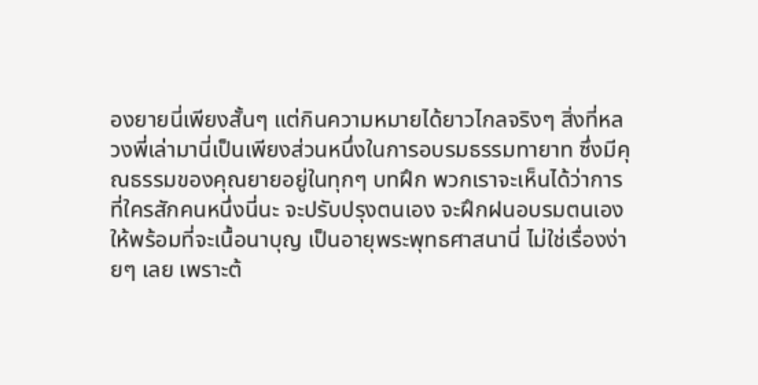องยายนี่เพียงสั้นๆ แต่กินความหมายได้ยาวไกลจริงๆ สิ่งที่หลวงพี่เล่ามานี่เป็นเพียงส่วนหนึ่งในการอบรมธรรมทายาท ซึ่งมีคุณธรรมของคุณยายอยู่ในทุกๆ บทฝึก พวกเราจะเห็นได้ว่าการที่ใครสักคนหนึ่งนี่นะ จะปรับปรุงตนเอง จะฝึกฝนอบรมตนเองให้พร้อมที่จะเนื้อนาบุญ เป็นอายุพระพุทธศาสนานี่ ไม่ใช่เรื่องง่ายๆ เลย เพราะต้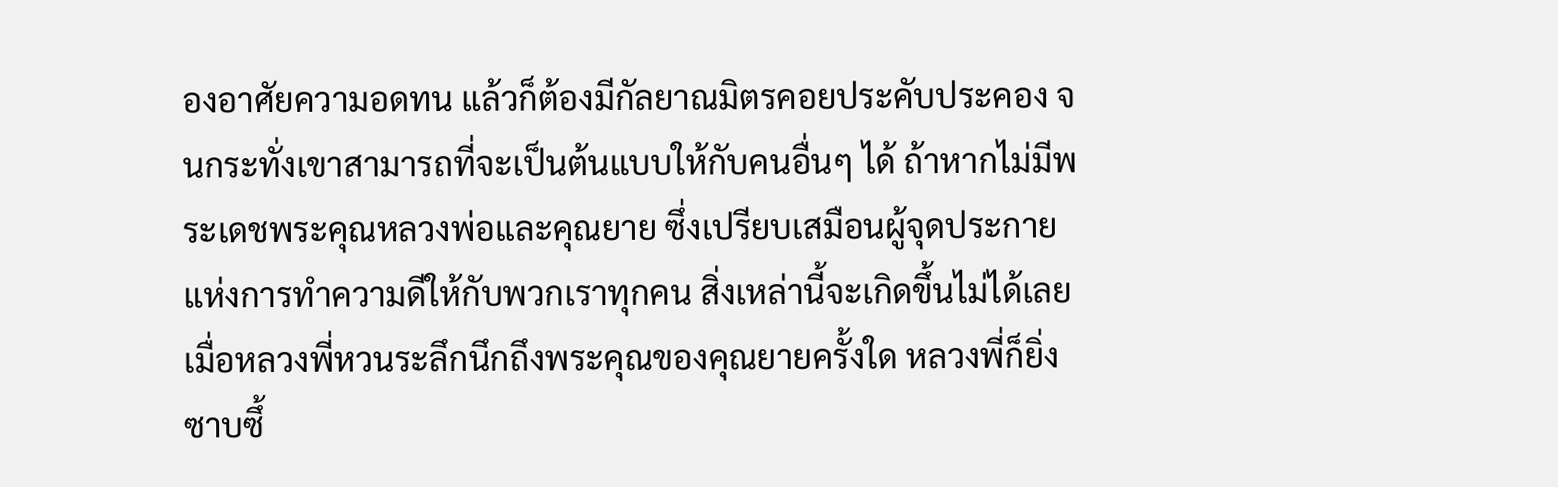องอาศัยความอดทน แล้วก็ต้องมีกัลยาณมิตรคอยประคับประคอง จนกระทั่งเขาสามารถที่จะเป็นต้นแบบให้กับคนอื่นๆ ได้ ถ้าหากไม่มีพระเดชพระคุณหลวงพ่อและคุณยาย ซึ่งเปรียบเสมือนผู้จุดประกายแห่งการทำความดีให้กับพวกเราทุกคน สิ่งเหล่านี้จะเกิดขึ้นไม่ได้เลย เมื่อหลวงพี่หวนระลึกนึกถึงพระคุณของคุณยายครั้งใด หลวงพี่ก็ยิ่งซาบซึ้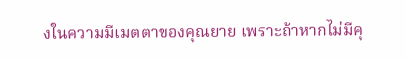งในความมีเมตตาของคุณยาย เพราะถ้าหากไม่มีคุ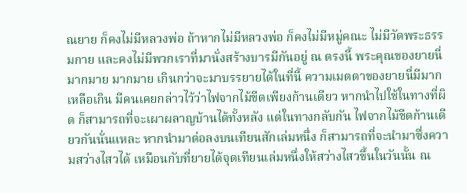ณยาย ก็คงไม่มีหลวงพ่อ ถ้าหากไม่มีหลวงพ่อ ก็คงไม่มีหมู่คณะ ไม่มีวัดพระธรรมกาย และคงไม่มีพวกเราที่มานั่งสร้างบารมีกันอยู่ ณ ตรงนี้ พระคุณของยายนี่มากมาย มากมาย เกินกว่าจะมาบรรยายได้ในที่นี้ ความเมตตาของยายนี่มีมากเหลือเกิน มีคนเคยกล่าวไว้ว่าไฟจากไม้ขีดเพียงก้านเดียว หากนำไปใช้ในทางที่ผิด ก็สามารถที่จะเผาผลาญบ้านได้ทั้งหลัง แต่ในทางกลับกัน ไฟจากไม้ขีดก้านเดียวกันนั่นแหละ หากนำมาต่อลงบนเทียนสักเล่มหนึ่ง ก็สามารถที่จะนำมาซึ่งความสว่างไสวได้ เหมือนกับที่ยายได้จุดเทียนเล่มหนึ่งให้สว่างไสวขึ้นในวันนั้น ณ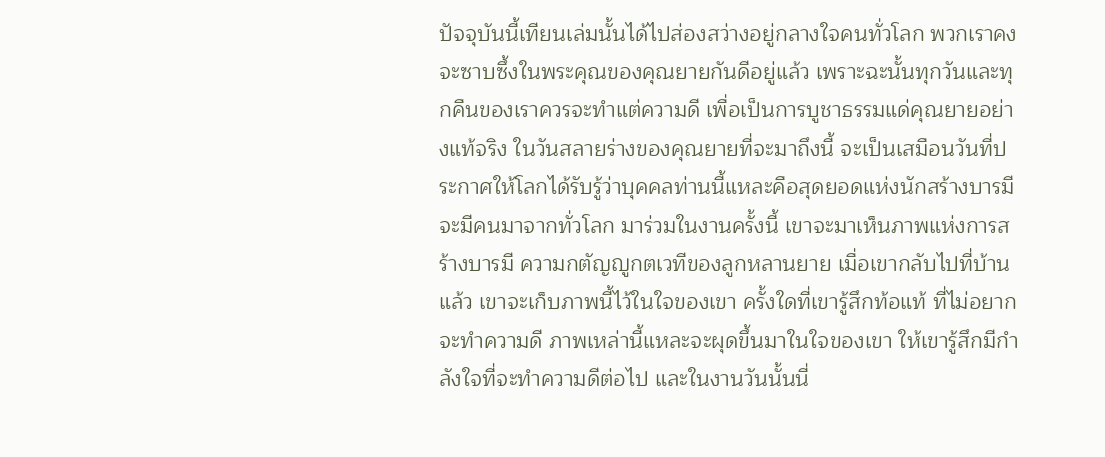ปัจจุบันนี้เทียนเล่มนั้นได้ไปส่องสว่างอยู่กลางใจคนทั่วโลก พวกเราคงจะซาบซึ้งในพระคุณของคุณยายกันดีอยู่แล้ว เพราะฉะนั้นทุกวันและทุกคืนของเราควรจะทำแต่ความดี เพื่อเป็นการบูชาธรรมแด่คุณยายอย่างแท้จริง ในวันสลายร่างของคุณยายที่จะมาถึงนี้ จะเป็นเสมือนวันที่ประกาศให้โลกได้รับรู้ว่าบุคคลท่านนี้แหละคือสุดยอดแห่งนักสร้างบารมี จะมีคนมาจากทั่วโลก มาร่วมในงานครั้งนี้ เขาจะมาเห็นภาพแห่งการสร้างบารมี ความกตัญญูกตเวทีของลูกหลานยาย เมื่อเขากลับไปที่บ้านแล้ว เขาจะเก็บภาพนี้ไว้ในใจของเขา ครั้งใดที่เขารู้สึกท้อแท้ ที่ไม่อยากจะทำความดี ภาพเหล่านี้แหละจะผุดขึ้นมาในใจของเขา ให้เขารู้สึกมีกำลังใจที่จะทำความดีต่อไป และในงานวันนั้นนี่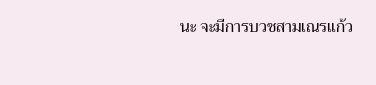นะ จะมีการบวชสามเณรแก้ว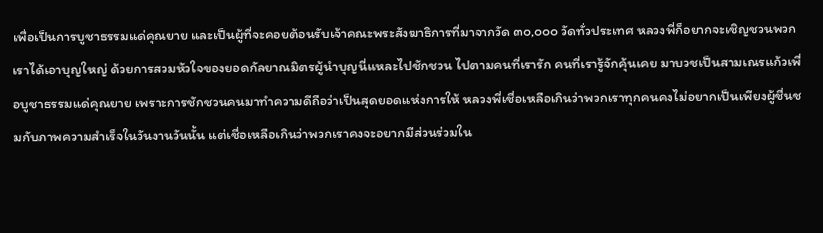เพื่อเป็นการบูชาธรรมแด่คุณยาย และเป็นผู้ที่จะคอยต้อนรับเจ้าคณะพระสังฆาธิการที่มาจากวัด ๓๐,๐๐๐ วัดทั่วประเทศ หลวงพี่ก็อยากจะเชิญชวนพวกเราได้เอาบุญใหญ่ ด้วยการสวมหัวใจของยอดกัลยาณมิตรผู้นำบุญนี่แหละไปชักชวน ไปตามคนที่เรารัก คนที่เรารู้จักคุ้นเคย มาบวชเป็นสามเณรแก้วเพื่อบูชาธรรมแด่คุณยาย เพราะการชักชวนคนมาทำความดีถือว่าเป็นสุดยอดแห่งการให้ หลวงพี่เชื่อเหลือเกินว่าพวกเราทุกคนคงไม่อยากเป็นเพียงผู้ชื่นชมกับภาพความสำเร็จในวันงานวันนั้น แต่เชื่อเหลือเกินว่าพวกเราคงจะอยากมีส่วนร่วมใน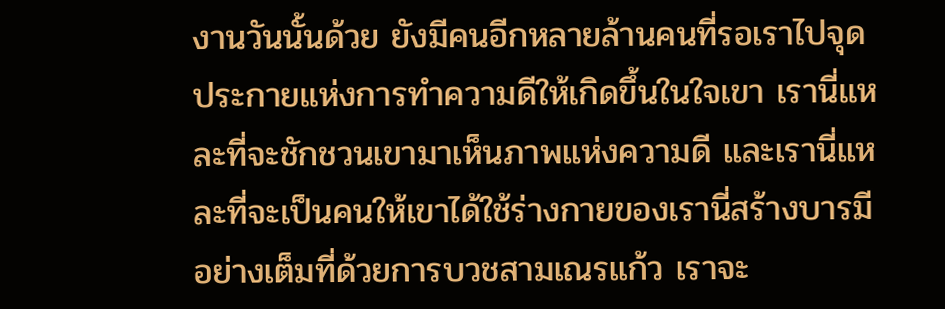งานวันนั้นด้วย ยังมีคนอีกหลายล้านคนที่รอเราไปจุดประกายแห่งการทำความดีให้เกิดขึ้นในใจเขา เรานี่แหละที่จะชักชวนเขามาเห็นภาพแห่งความดี และเรานี่แหละที่จะเป็นคนให้เขาได้ใช้ร่างกายของเรานี่สร้างบารมีอย่างเต็มที่ด้วยการบวชสามเณรแก้ว เราจะ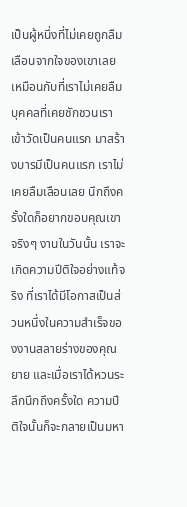เป็นผู้หนึ่งที่ไม่เคยถูกลืมเลือนจากใจของเขาเลย เหมือนกับที่เราไม่เคยลืมบุคคลที่เคยชักชวนเราเข้าวัดเป็นคนแรก มาสร้างบารมีเป็นคนแรก เราไม่เคยลืมเลือนเลย นึกถึงครั้งใดก็อยากขอบคุณเขาจริงๆ งานในวันนั้น เราจะเกิดความปีติใจอย่างแท้จริง ที่เราได้มีโอกาสเป็นส่วนหนึ่งในความสำเร็จของงานสลายร่างของคุณยาย และเมื่อเราได้หวนระลึกนึกถึงครั้งใด ความปีติใจนั้นก็จะกลายเป็นมหา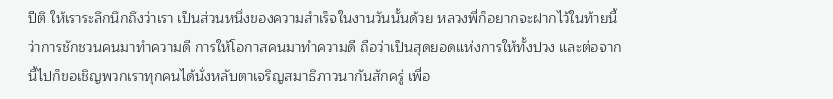ปีติ ให้เราระลึกนึกถึงว่าเรา เป็นส่วนหนึ่งของความสำเร็จในงานวันนั้นด้วย หลวงพี่ก็อยากจะฝากไว้ในท้ายนี้ว่าการชักชวนคนมาทำความดี การให้โอกาสคนมาทำความดี ถือว่าเป็นสุดยอดแห่งการให้ทั้งปวง และต่อจากนี้ไปก็ขอเชิญพวกเราทุกคนได้นั่งหลับตาเจริญสมาธิภาวนากันสักครู่ เพื่อ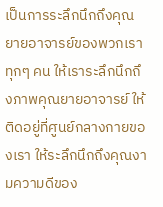เป็นการระลึกนึกถึงคุณยายอาจารย์ของพวกเราทุกๆ คน ให้เราระลึกนึกถึงภาพคุณยายอาจารย์ ให้ติดอยู่ที่ศูนย์กลางกายของเรา ให้ระลึกนึกถึงคุณงามความดีของ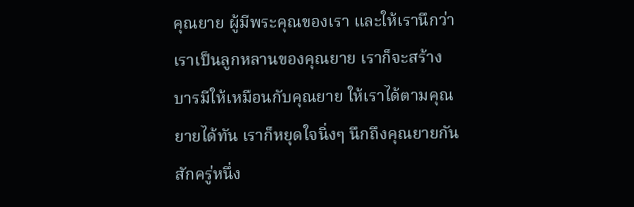คุณยาย ผู้มีพระคุณของเรา และให้เรานึกว่าเราเป็นลูกหลานของคุณยาย เราก็จะสร้างบารมีให้เหมือนกับคุณยาย ให้เราได้ตามคุณยายได้ทัน เราก็หยุดใจนิ่งๆ นึกถึงคุณยายกันสักครู่หนึ่ง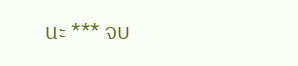นะ *** จบ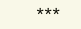***